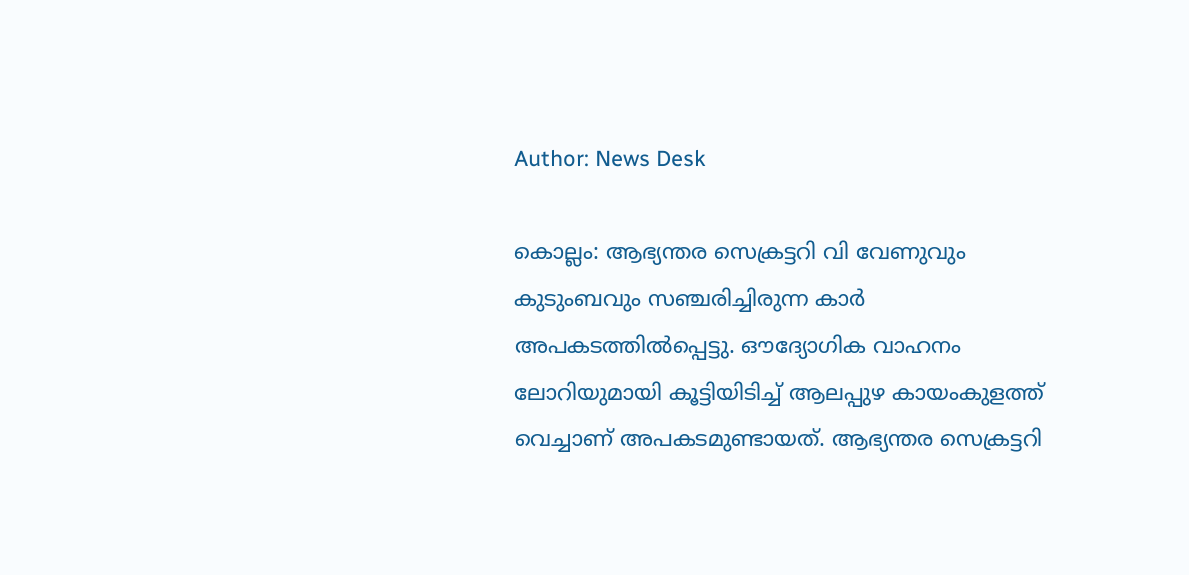Author: News Desk

കൊല്ലം: ആഭ്യന്തര സെക്രട്ടറി വി വേണുവും കുടുംബവും സഞ്ചരിച്ചിരുന്ന കാർ അപകടത്തിൽപ്പെട്ടു. ഔദ്യോഗിക വാഹനം ലോറിയുമായി കൂട്ടിയിടിച്ച് ആലപ്പുഴ കായംകുളത്ത് വെച്ചാണ് അപകടമുണ്ടായത്. ആഭ്യന്തര സെക്രട്ടറി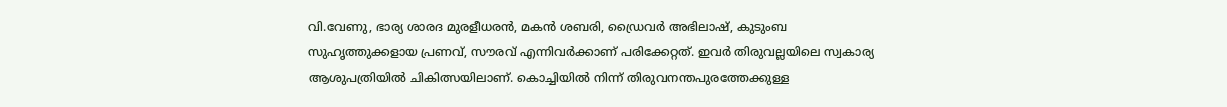വി.വേണു, ഭാര്യ ശാരദ മുരളീധരൻ, മകൻ ശബരി, ഡ്രൈവർ അഭിലാഷ്, കുടുംബ സുഹൃത്തുക്കളായ പ്രണവ്, സൗരവ് എന്നിവർക്കാണ് പരിക്കേറ്റത്. ഇവർ തിരുവല്ലയിലെ സ്വകാര്യ ആശുപത്രിയിൽ ചികിത്സയിലാണ്. കൊച്ചിയിൽ നിന്ന് തിരുവനന്തപുരത്തേക്കുള്ള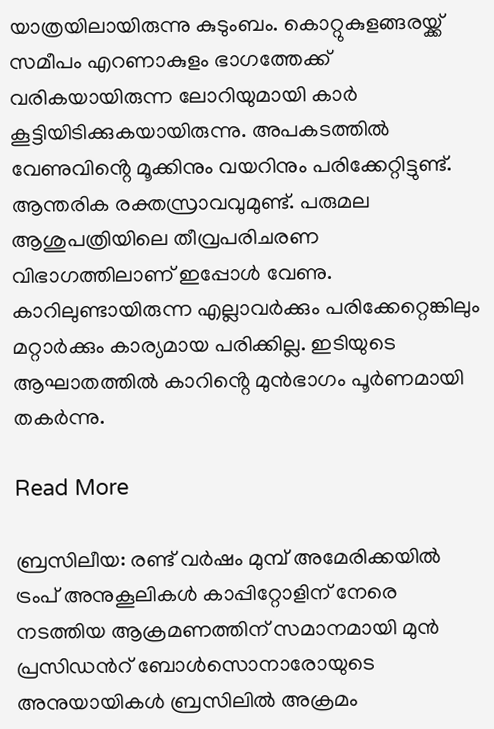യാത്രയിലായിരുന്നു കുടുംബം. കൊറ്റുകുളങ്ങരയ്ക്ക് സമീപം എറണാകുളം ഭാഗത്തേക്ക് വരികയായിരുന്ന ലോറിയുമായി കാർ കൂട്ടിയിടിക്കുകയായിരുന്നു. അപകടത്തിൽ വേണുവിൻ്റെ മൂക്കിനും വയറിനും പരിക്കേറ്റിട്ടുണ്ട്. ആന്തരിക രക്തസ്രാവവുമുണ്ട്. പരുമല ആശുപത്രിയിലെ തീവ്രപരിചരണ വിഭാഗത്തിലാണ് ഇപ്പോൾ വേണു. കാറിലുണ്ടായിരുന്ന എല്ലാവർക്കും പരിക്കേറ്റെങ്കിലും മറ്റാർക്കും കാര്യമായ പരിക്കില്ല. ഇടിയുടെ ആഘാതത്തിൽ കാറിൻ്റെ മുൻഭാഗം പൂർണമായി തകർന്നു.

Read More

ബ്രസിലീയ: രണ്ട് വർഷം മുമ്പ് അമേരിക്കയിൽ ട്രംപ് അനുകൂലികൾ കാപ്പിറ്റോളിന് നേരെ നടത്തിയ ആക്രമണത്തിന് സമാനമായി മുൻ പ്രസിഡന്‍റ് ബോൾസൊനാരോയുടെ അനുയായികൾ ബ്രസിലിൽ അക്രമം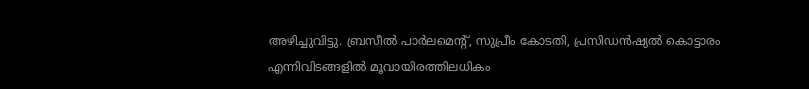അഴിച്ചുവിട്ടു. ബ്രസീൽ പാർലമെന്‍റ്, സുപ്രീം കോടതി, പ്രസിഡൻഷ്യൽ കൊട്ടാരം എന്നിവിടങ്ങളിൽ മൂവായിരത്തിലധികം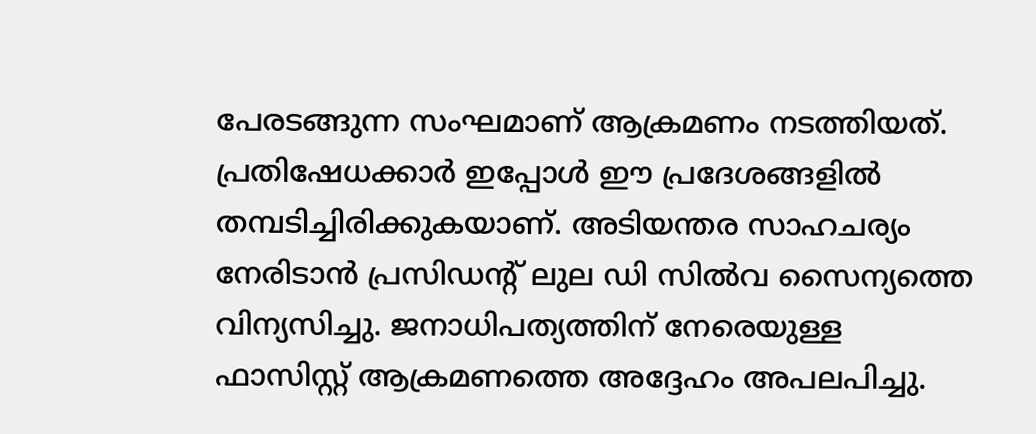പേരടങ്ങുന്ന സംഘമാണ് ആക്രമണം നടത്തിയത്. പ്രതിഷേധക്കാർ ഇപ്പോൾ ഈ പ്രദേശങ്ങളിൽ തമ്പടിച്ചിരിക്കുകയാണ്. അടിയന്തര സാഹചര്യം നേരിടാൻ പ്രസിഡന്‍റ് ലുല ഡി സിൽവ സൈന്യത്തെ വിന്യസിച്ചു. ജനാധിപത്യത്തിന് നേരെയുള്ള ഫാസിസ്റ്റ് ആക്രമണത്തെ അദ്ദേഹം അപലപിച്ചു.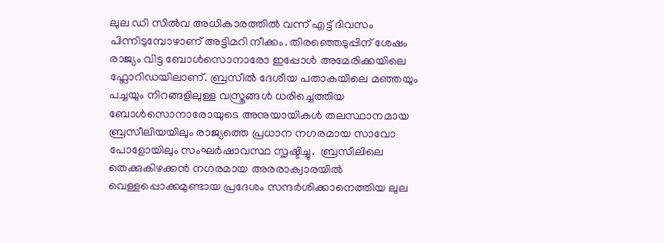ലുല ഡി സിൽവ അധികാരത്തിൽ വന്ന് എട്ട് ദിവസം പിന്നിടുമ്പോഴാണ് അട്ടിമറി നീക്കം. തിരഞ്ഞെടുപ്പിന് ശേഷം രാജ്യം വിട്ട ബോൾസൊനാരോ ഇപ്പോൾ അമേരിക്കയിലെ ഫ്ലോറിഡയിലാണ്. ബ്രസീൽ ദേശീയ പതാകയിലെ മഞ്ഞയും പച്ചയും നിറങ്ങളിലുള്ള വസ്ത്രങ്ങൾ ധരിച്ചെത്തിയ ബോൾസൊനാരോയുടെ അനുയായികൾ തലസ്ഥാനമായ ബ്രസീലിയയിലും രാജ്യത്തെ പ്രധാന നഗരമായ സാവോ പോളോയിലും സംഘർഷാവസ്ഥ സൃഷ്ടിച്ചു.  ബ്രസീലിലെ തെക്കുകിഴക്കൻ നഗരമായ അരരാക്വാരയിൽ വെള്ളപ്പൊക്കമുണ്ടായ പ്രദേശം സന്ദർശിക്കാനെത്തിയ ലുല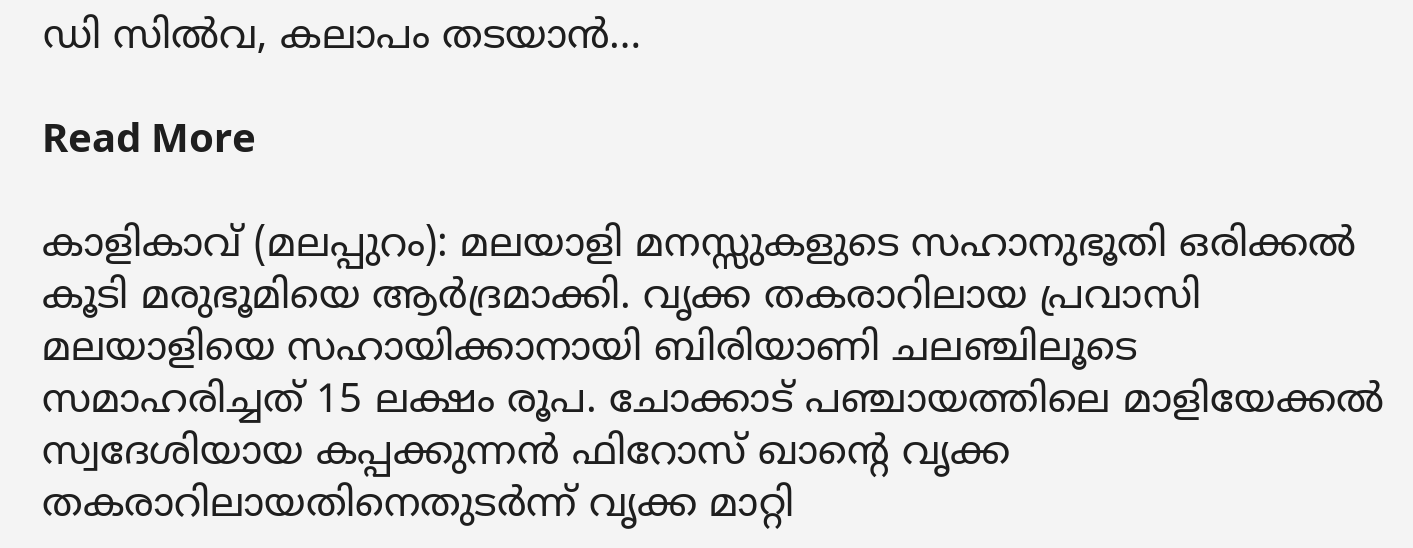ഡി സിൽവ, കലാപം തടയാൻ…

Read More

കാളികാവ് (മലപ്പുറം): മലയാളി മനസ്സുകളുടെ സഹാനുഭൂതി ഒരിക്കൽ കൂടി മരുഭൂമിയെ ആർദ്രമാക്കി. വൃക്ക തകരാറിലായ പ്രവാസി മലയാളിയെ സഹായിക്കാനായി ബിരിയാണി ചലഞ്ചിലൂടെ സമാഹരിച്ചത് 15 ലക്ഷം രൂപ. ചോക്കാട് പഞ്ചായത്തിലെ മാളിയേക്കൽ സ്വദേശിയായ കപ്പക്കുന്നൻ ഫിറോസ് ഖാന്റെ വൃക്ക തകരാറിലായതിനെതുടർന്ന് വൃക്ക മാറ്റി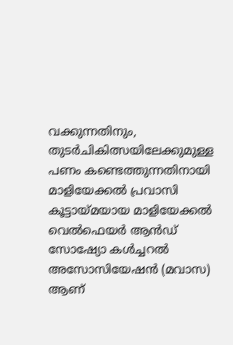വക്കുന്നതിനും, തുടർചികിത്സയിലേക്കുമുള്ള പണം കണ്ടെത്തുന്നതിനായി മാളിയേക്കൽ പ്രവാസി കൂട്ടായ്മയായ മാളിയേക്കൽ വെൽഫെയർ ആൻഡ് സോഷ്യോ കൾച്ചറൽ അസോസിയേഷൻ (മവാസ) ആണ്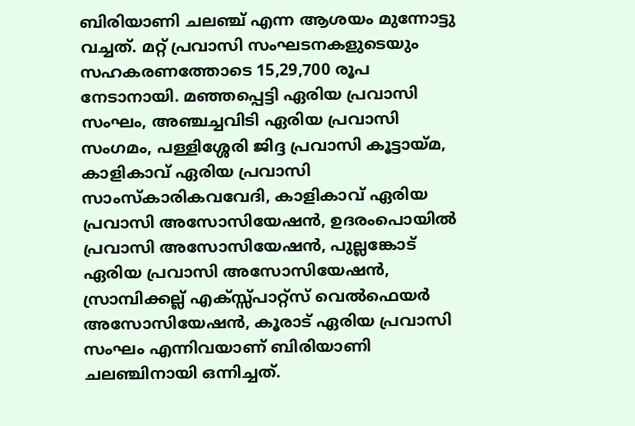ബിരിയാണി ചലഞ്ച് എന്ന ആശയം മുന്നോട്ടു വച്ചത്. മറ്റ് പ്രവാസി സംഘടനകളുടെയും സഹകരണത്തോടെ 15,29,700 രൂപ നേടാനായി. മഞ്ഞപ്പെട്ടി ഏരിയ പ്രവാസി സംഘം, അഞ്ചച്ചവിടി ഏരിയ പ്രവാസി സംഗമം, പള്ളിശ്ശേരി ജിദ്ദ പ്രവാസി കൂട്ടായ്മ, കാളികാവ് ഏരിയ പ്രവാസി സാംസ്കാരികവവേദി, കാളികാവ് ഏരിയ പ്രവാസി അസോസിയേഷൻ, ഉദരംപൊയിൽ പ്രവാസി അസോസിയേഷൻ, പുല്ലങ്കോട് ഏരിയ പ്രവാസി അസോസിയേഷൻ, സ്രാമ്പിക്കല്ല് എക്സ്സ്പാറ്റ്സ് വെൽഫെയർ അസോസിയേഷൻ, കൂരാട് ഏരിയ പ്രവാസി സംഘം എന്നിവയാണ് ബിരിയാണി ചലഞ്ചിനായി ഒന്നിച്ചത്.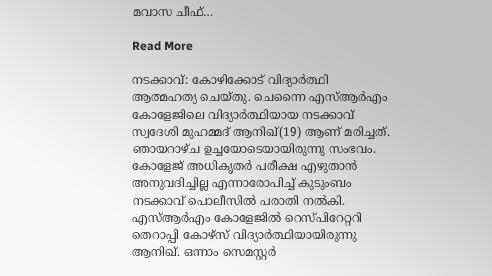മവാസ ചീഫ്…

Read More

നടക്കാവ്: കോഴിക്കോട് വിദ്യാർത്ഥി ആത്മഹത്യ ചെയ്തു. ചെന്നൈ എസ്ആർഎം കോളേജിലെ വിദ്യാർത്ഥിയായ നടക്കാവ് സ്വദേശി മുഹമ്മദ് ആനിഖ്(19) ആണ് മരിച്ചത്. ഞായറാഴ്ച ഉച്ചയോടെയായിരുന്നു സംഭവം. കോളേജ് അധികൃതർ പരീക്ഷ എഴുതാൻ അനുവദിച്ചില്ല എന്നാരോപിച്ച് കുടുംബം നടക്കാവ് പൊലീസിൽ പരാതി നൽകി. എസ്ആർഎം കോളേജിൽ റെസ്പിറേറ്ററി തെറാപ്പി കോഴ്സ് വിദ്യാർത്ഥിയായിരുന്നു ആനിഖ്. ഒന്നാം സെമസ്റ്റർ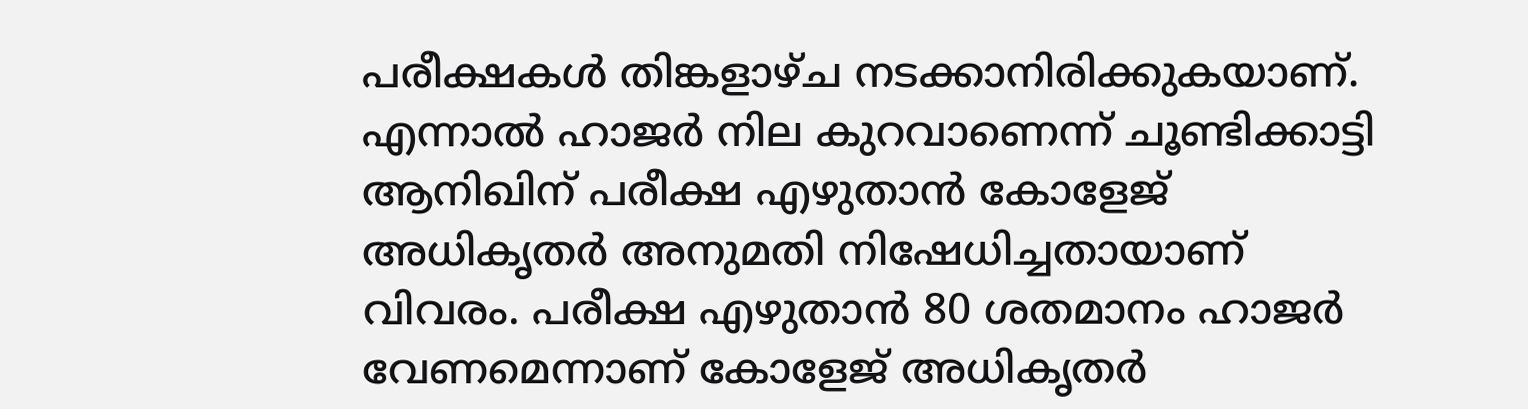പരീക്ഷകൾ തിങ്കളാഴ്ച നടക്കാനിരിക്കുകയാണ്. എന്നാൽ ഹാജർ നില കുറവാണെന്ന് ചൂണ്ടിക്കാട്ടി ആനിഖിന് പരീക്ഷ എഴുതാൻ കോളേജ് അധികൃതർ അനുമതി നിഷേധിച്ചതായാണ് വിവരം. പരീക്ഷ എഴുതാൻ 80 ശതമാനം ഹാജർ വേണമെന്നാണ് കോളേജ് അധികൃതർ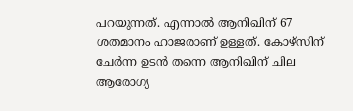പറയുന്നത്. എന്നാൽ ആനിഖിന് 67 ശതമാനം ഹാജരാണ് ഉള്ളത്. കോഴ്സിന് ചേർന്ന ഉടൻ തന്നെ ആനിഖിന് ചില ആരോഗ്യ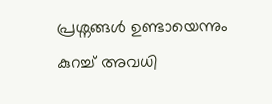പ്രശ്നങ്ങൾ ഉണ്ടായെന്നും കുറച്ച് അവധി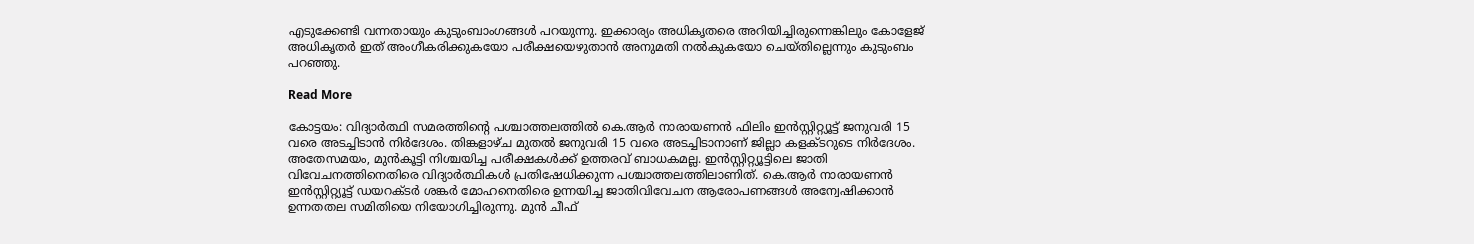എടുക്കേണ്ടി വന്നതായും കുടുംബാംഗങ്ങൾ പറയുന്നു. ഇക്കാര്യം അധികൃതരെ അറിയിച്ചിരുന്നെങ്കിലും കോളേജ് അധികൃതർ ഇത് അംഗീകരിക്കുകയോ പരീക്ഷയെഴുതാൻ അനുമതി നൽകുകയോ ചെയ്തില്ലെന്നും കുടുംബം പറഞ്ഞു.

Read More

കോട്ടയം: വിദ്യാർത്ഥി സമരത്തിന്‍റെ പശ്ചാത്തലത്തിൽ കെ.ആർ നാരായണൻ ഫിലിം ഇൻസ്റ്റിറ്റ്യൂട്ട് ജനുവരി 15 വരെ അടച്ചിടാൻ നിർദേശം. തിങ്കളാഴ്ച മുതൽ ജനുവരി 15 വരെ അടച്ചിടാനാണ് ജില്ലാ കളക്ടറുടെ നിർദേശം. അതേസമയം, മുൻകൂട്ടി നിശ്ചയിച്ച പരീക്ഷകൾക്ക് ഉത്തരവ് ബാധകമല്ല. ഇൻസ്റ്റിറ്റ്യൂട്ടിലെ ജാതി വിവേചനത്തിനെതിരെ വിദ്യാർത്ഥികൾ പ്രതിഷേധിക്കുന്ന പശ്ചാത്തലത്തിലാണിത്. കെ.ആർ നാരായണൻ ഇൻസ്റ്റിറ്റ്യൂട്ട് ഡയറക്ടർ ശങ്കർ മോഹനെതിരെ ഉന്നയിച്ച ജാതിവിവേചന ആരോപണങ്ങൾ അന്വേഷിക്കാൻ ഉന്നതതല സമിതിയെ നിയോഗിച്ചിരുന്നു. മുൻ ചീഫ്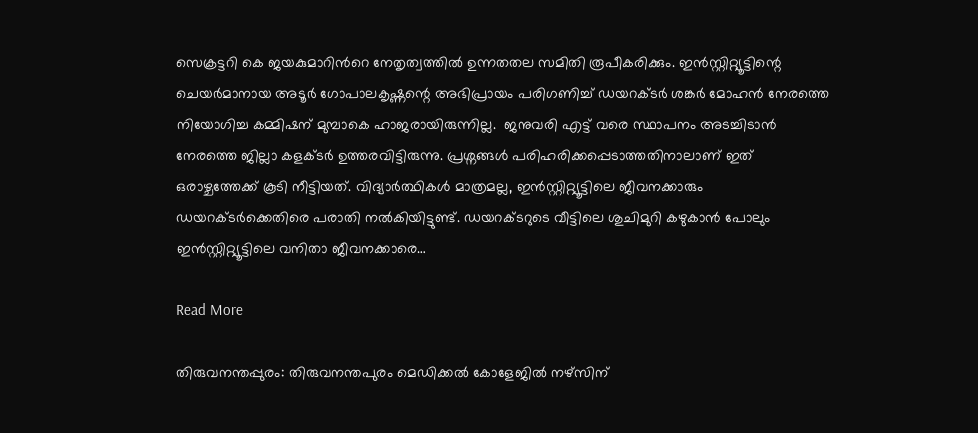സെക്രട്ടറി കെ ജയകുമാറിന്‍റെ നേതൃത്വത്തിൽ ഉന്നതതല സമിതി രൂപീകരിക്കും. ഇൻസ്റ്റിറ്റ്യൂട്ടിന്റെ ചെയർമാനായ അടൂർ ഗോപാലകൃഷ്ണന്റെ അഭിപ്രായം പരിഗണിച്ച് ഡയറക്ടർ ശങ്കർ മോഹൻ നേരത്തെ നിയോഗിച്ച കമ്മിഷന് മുമ്പാകെ ഹാജരായിരുന്നില്ല.  ജനുവരി എട്ട് വരെ സ്ഥാപനം അടച്ചിടാൻ നേരത്തെ ജില്ലാ കളക്ടർ ഉത്തരവിട്ടിരുന്നു. പ്രശ്നങ്ങൾ പരിഹരിക്കപ്പെടാത്തതിനാലാണ് ഇത് ഒരാഴ്ചത്തേക്ക് കൂടി നീട്ടിയത്. വിദ്യാർത്ഥികൾ മാത്രമല്ല, ഇൻസ്റ്റിറ്റ്യൂട്ടിലെ ജീവനക്കാരും ഡയറക്ടർക്കെതിരെ പരാതി നൽകിയിട്ടുണ്ട്. ഡയറക്ടറുടെ വീട്ടിലെ ശുചിമുറി കഴുകാൻ പോലും ഇൻസ്റ്റിറ്റ്യൂട്ടിലെ വനിതാ ജീവനക്കാരെ…

Read More

തിരുവനന്തപ്പുരം: തിരുവനന്തപുരം മെഡിക്കൽ കോളേജിൽ നഴ്സിന്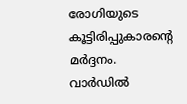രോഗിയുടെ കൂട്ടിരിപ്പുകാരൻ്റെ മർദ്ദനം. വാർഡിൽ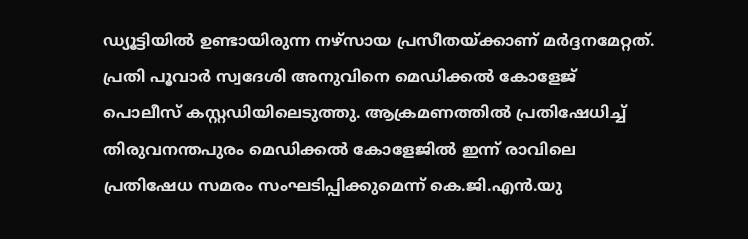ഡ്യൂട്ടിയിൽ ഉണ്ടായിരുന്ന നഴ്സായ പ്രസീതയ്ക്കാണ് മർദ്ദനമേറ്റത്. പ്രതി പൂവാർ സ്വദേശി അനുവിനെ മെഡിക്കൽ കോളേജ് പൊലീസ് കസ്റ്റഡിയിലെടുത്തു. ആക്രമണത്തിൽ പ്രതിഷേധിച്ച് തിരുവനന്തപുരം മെഡിക്കൽ കോളേജിൽ ഇന്ന് രാവിലെ പ്രതിഷേധ സമരം സംഘടിപ്പിക്കുമെന്ന് കെ.ജി.എൻ.യു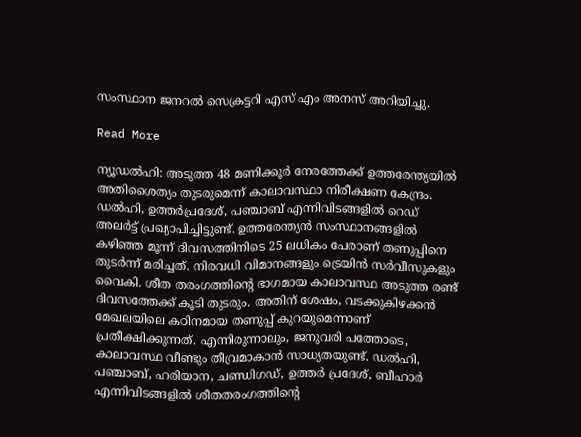സംസ്ഥാന ജനറൽ സെക്രട്ടറി എസ് എം അനസ് അറിയിച്ചു.

Read More

ന്യൂഡല്‍ഹി: അടുത്ത 48 മണിക്കൂർ നേരത്തേക്ക് ഉത്തരേന്ത്യയിൽ അതിശൈത്യം തുടരുമെന്ന് കാലാവസ്ഥാ നിരീക്ഷണ കേന്ദ്രം. ഡൽഹി, ഉത്തർപ്രദേശ്, പഞ്ചാബ് എന്നിവിടങ്ങളിൽ റെഡ് അലർട്ട് പ്രഖ്യാപിച്ചിട്ടുണ്ട്. ഉത്തരേന്ത്യൻ സംസ്ഥാനങ്ങളിൽ കഴിഞ്ഞ മൂന്ന് ദിവസത്തിനിടെ 25 ലധികം പേരാണ് തണുപ്പിനെ തുടർന്ന് മരിച്ചത്. നിരവധി വിമാനങ്ങളും ട്രെയിൻ സർവീസുകളും വൈകി. ശീത തരംഗത്തിന്‍റെ ഭാഗമായ കാലാവസ്ഥ അടുത്ത രണ്ട് ദിവസത്തേക്ക് കൂടി തുടരും. അതിന് ശേഷം, വടക്കുകിഴക്കൻ മേഖലയിലെ കഠിനമായ തണുപ്പ് കുറയുമെന്നാണ് പ്രതീക്ഷിക്കുന്നത്. എന്നിരുന്നാലും, ജനുവരി പത്തോടെ, കാലാവസ്ഥ വീണ്ടും തീവ്രമാകാൻ സാധ്യതയുണ്ട്. ഡൽഹി, പഞ്ചാബ്, ഹരിയാന, ചണ്ഡിഗഡ്, ഉത്തർ പ്രദേശ്, ബീഹാർ എന്നിവിടങ്ങളിൽ ശീതതരംഗത്തിന്റെ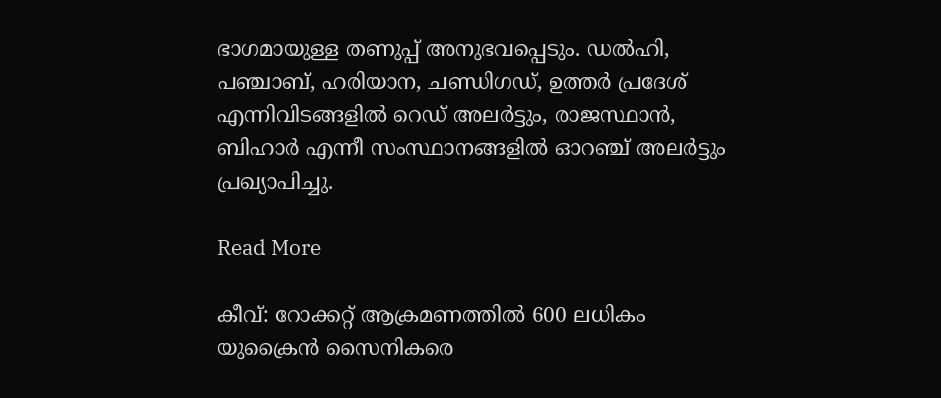ഭാഗമായുള്ള തണുപ്പ് അനുഭവപ്പെടും. ഡൽഹി, പഞ്ചാബ്, ഹരിയാന, ചണ്ഡിഗഡ്, ഉത്തർ പ്രദേശ് എന്നിവിടങ്ങളിൽ റെഡ് അലർട്ടും, രാജസ്ഥാൻ, ബിഹാർ എന്നീ സംസ്ഥാനങ്ങളിൽ ഓറഞ്ച് അലർട്ടും പ്രഖ്യാപിച്ചു.

Read More

കീവ്: റോക്കറ്റ് ആക്രമണത്തിൽ 600 ലധികം യുക്രൈന്‍ സൈനികരെ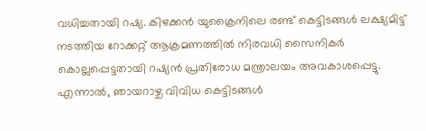വധിച്ചതായി റഷ്യ. കിഴക്കൻ യുക്രൈനിലെ രണ്ട് കെട്ടിടങ്ങൾ ലക്ഷ്യമിട്ട് നടത്തിയ റോക്കറ്റ് ആക്രമണത്തിൽ നിരവധി സൈനികർ കൊല്ലപ്പെട്ടതായി റഷ്യൻ പ്രതിരോധ മന്ത്രാലയം അവകാശപ്പെട്ടു. എന്നാൽ, ഞായറാഴ്ച വിവിധ കെട്ടിടങ്ങൾ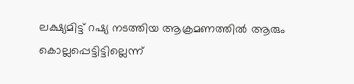ലക്ഷ്യമിട്ട് റഷ്യ നടത്തിയ ആക്രമണത്തിൽ ആരും കൊല്ലപ്പെട്ടിട്ടില്ലെന്ന്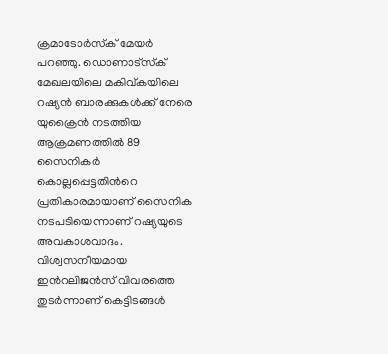ക്രമാടോര്‍സ്‌ക് മേയർ പറഞ്ഞു. ഡൊണാട്‌സ്‌ക് മേഖലയിലെ മകിവ്കയിലെ റഷ്യൻ ബാരക്കുകൾക്ക് നേരെ യുക്രൈൻ നടത്തിയ ആക്രമണത്തിൽ 89 സൈനികർ കൊല്ലപ്പെട്ടതിന്‍റെ പ്രതികാരമായാണ് സൈനിക നടപടിയെന്നാണ് റഷ്യയുടെ അവകാശവാദം. വിശ്വസനീയമായ ഇന്‍റലിജൻസ് വിവരത്തെ തുടർന്നാണ് കെട്ടിടങ്ങൾ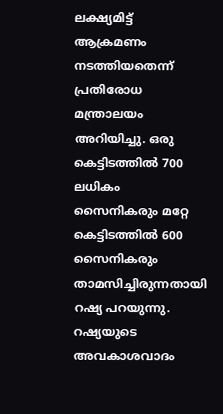ലക്ഷ്യമിട്ട് ആക്രമണം നടത്തിയതെന്ന് പ്രതിരോധ മന്ത്രാലയം അറിയിച്ചു. ഒരു കെട്ടിടത്തിൽ 700 ലധികം സൈനികരും മറ്റേ കെട്ടിടത്തിൽ 600 സൈനികരും താമസിച്ചിരുന്നതായി റഷ്യ പറയുന്നു. റഷ്യയുടെ അവകാശവാദം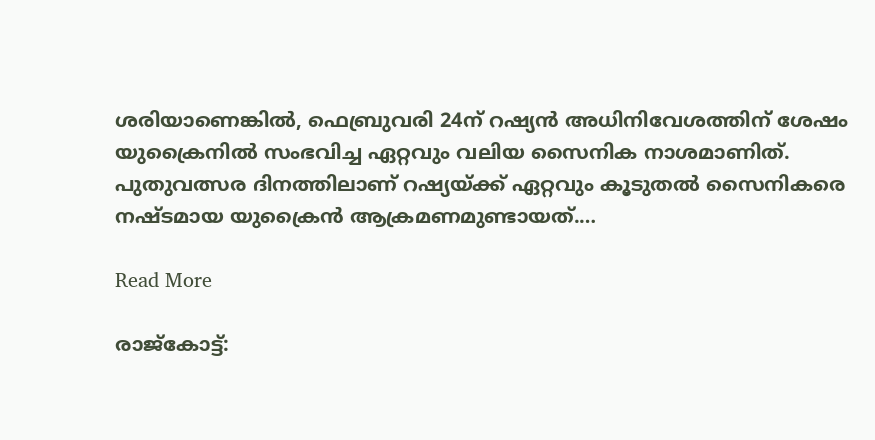ശരിയാണെങ്കിൽ, ഫെബ്രുവരി 24ന് റഷ്യൻ അധിനിവേശത്തിന് ശേഷം യുക്രൈനിൽ സംഭവിച്ച ഏറ്റവും വലിയ സൈനിക നാശമാണിത്. പുതുവത്സര ദിനത്തിലാണ് റഷ്യയ്ക്ക് ഏറ്റവും കൂടുതല്‍ സൈനികരെ നഷ്ടമായ യുക്രൈന്‍ ആക്രമണമുണ്ടായത്.…

Read More

രാജ്‌കോട്ട്: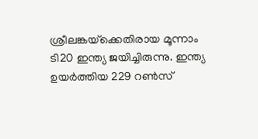ശ്രീലങ്കയ്‌ക്കെതിരായ മൂന്നാം ടി20 ഇന്ത്യ ജയിച്ചിരുന്നു. ഇന്ത്യ ഉയർത്തിയ 229 റൺസ്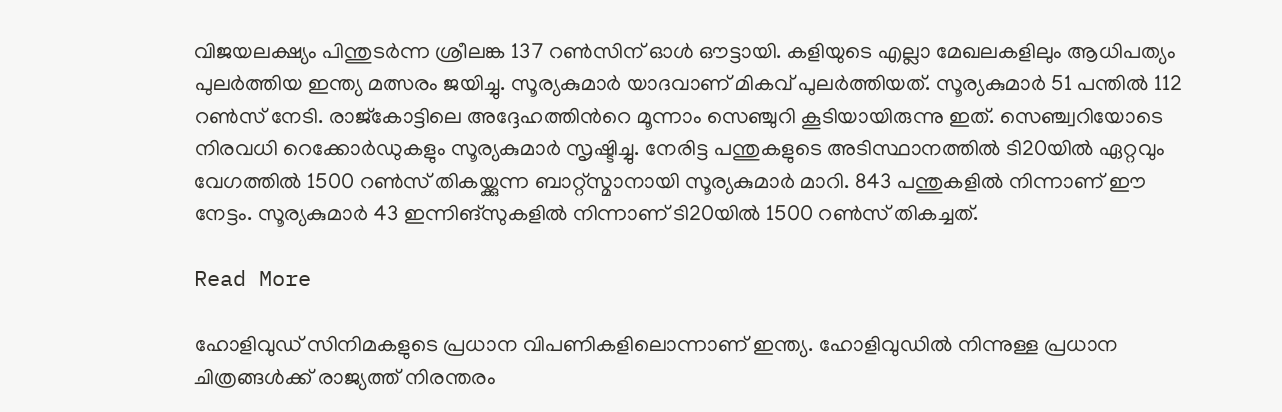വിജയലക്ഷ്യം പിന്തുടർന്ന ശ്രീലങ്ക 137 റൺസിന് ഓൾ ഔട്ടായി. കളിയുടെ എല്ലാ മേഖലകളിലും ആധിപത്യം പുലർത്തിയ ഇന്ത്യ മത്സരം ജയിച്ചു. സൂര്യകുമാര്‍ യാദവാണ് മികവ് പുലർത്തിയത്. സൂര്യകുമാർ 51 പന്തിൽ 112 റൺസ് നേടി. രാജ്കോട്ടിലെ അദ്ദേഹത്തിന്‍റെ മൂന്നാം സെഞ്ചുറി കൂടിയായിരുന്നു ഇത്. സെഞ്ച്വറിയോടെ നിരവധി റെക്കോർഡുകളും സൂര്യകുമാർ സൃഷ്ടിച്ചു. നേരിട്ട പന്തുകളുടെ അടിസ്ഥാനത്തില്‍ ടി20യിൽ ഏറ്റവും വേഗത്തിൽ 1500 റൺസ് തികയ്ക്കുന്ന ബാറ്റ്സ്മാനായി സൂര്യകുമാർ മാറി. 843 പന്തുകളില്‍ നിന്നാണ് ഈ നേട്ടം. സൂര്യകുമാർ 43 ഇന്നിങ്സുകളിൽ നിന്നാണ് ടി20യിൽ 1500 റൺസ് തികച്ചത്.

Read More

ഹോളിവുഡ് സിനിമകളുടെ പ്രധാന വിപണികളിലൊന്നാണ് ഇന്ത്യ. ഹോളിവുഡിൽ നിന്നുള്ള പ്രധാന ചിത്രങ്ങൾക്ക് രാജ്യത്ത് നിരന്തരം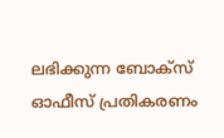ലഭിക്കുന്ന ബോക്സ് ഓഫീസ് പ്രതികരണം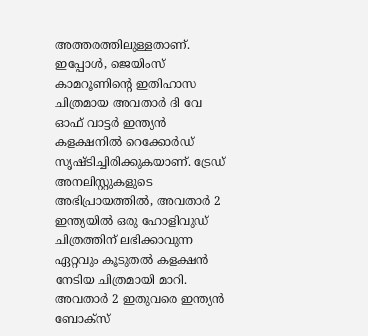അത്തരത്തിലുള്ളതാണ്. ഇപ്പോൾ, ജെയിംസ് കാമറൂണിന്‍റെ ഇതിഹാസ ചിത്രമായ അവതാർ ദി വേ ഓഫ് വാട്ടർ ഇന്ത്യൻ കളക്ഷനിൽ റെക്കോർഡ് സൃഷ്ടിച്ചിരിക്കുകയാണ്. ട്രേഡ് അനലിസ്റ്റുകളുടെ അഭിപ്രായത്തിൽ, അവതാർ 2 ഇന്ത്യയിൽ ഒരു ഹോളിവുഡ് ചിത്രത്തിന് ലഭിക്കാവുന്ന ഏറ്റവും കൂടുതൽ കളക്ഷൻ നേടിയ ചിത്രമായി മാറി. അവതാർ 2 ഇതുവരെ ഇന്ത്യൻ ബോക്സ്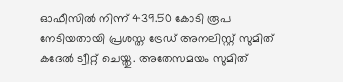ഓഫീസിൽ നിന്ന് 439.50 കോടി രൂപ നേടിയതായി പ്രശസ്ത ട്രേഡ് അനലിസ്റ്റ് സുമിത് കദേല്‍ ട്വീറ്റ് ചെയ്തു. അതേസമയം സുമിത്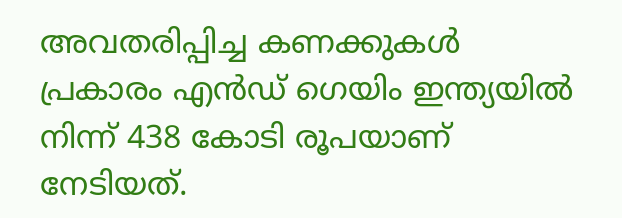അവതരിപ്പിച്ച കണക്കുകൾ പ്രകാരം എൻഡ് ഗെയിം ഇന്ത്യയിൽ നിന്ന് 438 കോടി രൂപയാണ് നേടിയത്.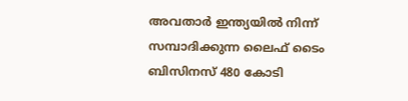അവതാർ ഇന്ത്യയിൽ നിന്ന് സമ്പാദിക്കുന്ന ലൈഫ് ടൈം ബിസിനസ് 480 കോടി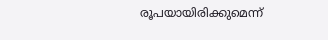രൂപയായിരിക്കുമെന്ന്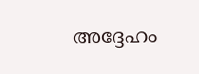അദ്ദേഹം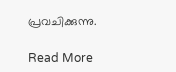പ്രവചിക്കുന്നു.

Read More